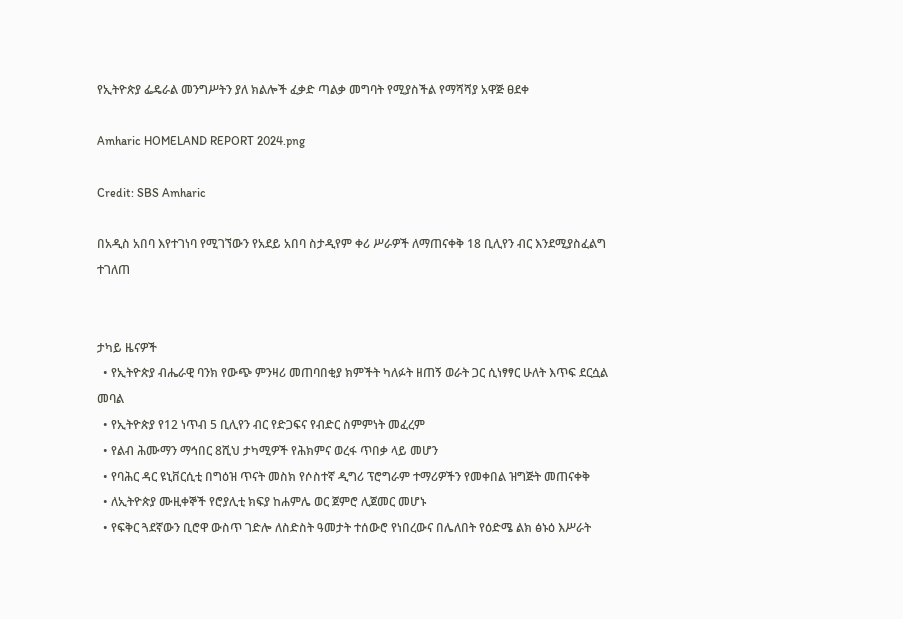የኢትዮጵያ ፌዴራል መንግሥትን ያለ ክልሎች ፈቃድ ጣልቃ መግባት የሚያስችል የማሻሻያ አዋጅ ፀደቀ

Amharic HOMELAND REPORT 2024.png

Credit: SBS Amharic

በአዲስ አበባ እየተገነባ የሚገኘውን የአደይ አበባ ስታዲየም ቀሪ ሥራዎች ለማጠናቀቅ 18 ቢሊየን ብር እንደሚያስፈልግ ተገለጠ


ታካይ ዜናዎች
  • የኢትዮጵያ ብሔራዊ ባንክ የውጭ ምንዛሪ መጠባበቂያ ክምችት ካለፉት ዘጠኝ ወራት ጋር ሲነፃፃር ሁለት እጥፍ ደርሷል መባል
  • የኢትዮጵያ የ12 ነጥብ 5 ቢሊየን ብር የድጋፍና የብድር ስምምነት መፈረም
  • የልብ ሕሙማን ማኅበር 8ሺህ ታካሚዎች የሕክምና ወረፋ ጥበቃ ላይ መሆን
  • የባሕር ዳር ዩኒቨርሲቲ በግዕዝ ጥናት መስክ የሶስተኛ ዲግሪ ፕሮግራም ተማሪዎችን የመቀበል ዝግጅት መጠናቀቅ
  • ለኢትዮጵያ ሙዚቀኞች የሮያሊቲ ክፍያ ከሐምሌ ወር ጀምሮ ሊጀመር መሆኑ
  • የፍቅር ጓደኛውን ቢሮዋ ውስጥ ገድሎ ለስድስት ዓመታት ተሰውሮ የነበረውና በሌለበት የዕድሜ ልክ ፅኑዕ እሥራት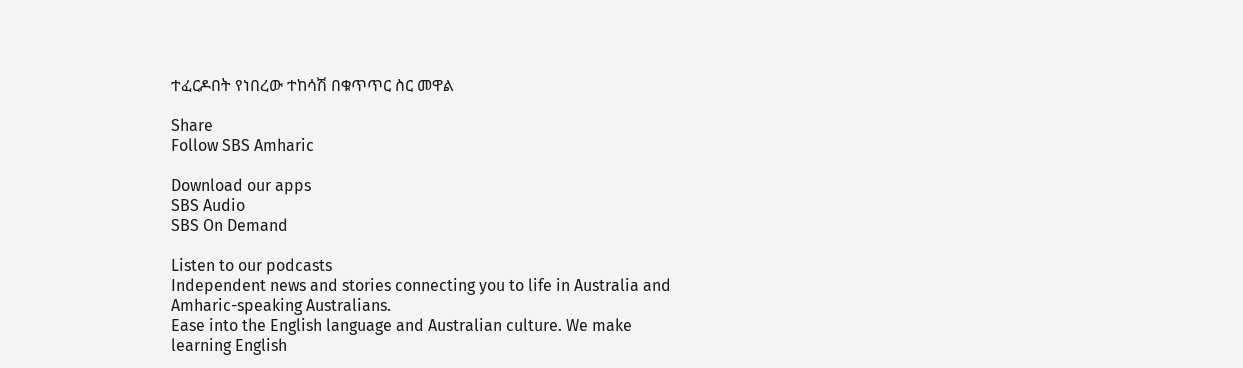ተፈርዶበት የነበረው ተከሳሽ በቁጥጥር ስር መዋል

Share
Follow SBS Amharic

Download our apps
SBS Audio
SBS On Demand

Listen to our podcasts
Independent news and stories connecting you to life in Australia and Amharic-speaking Australians.
Ease into the English language and Australian culture. We make learning English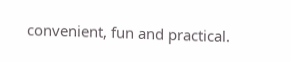convenient, fun and practical.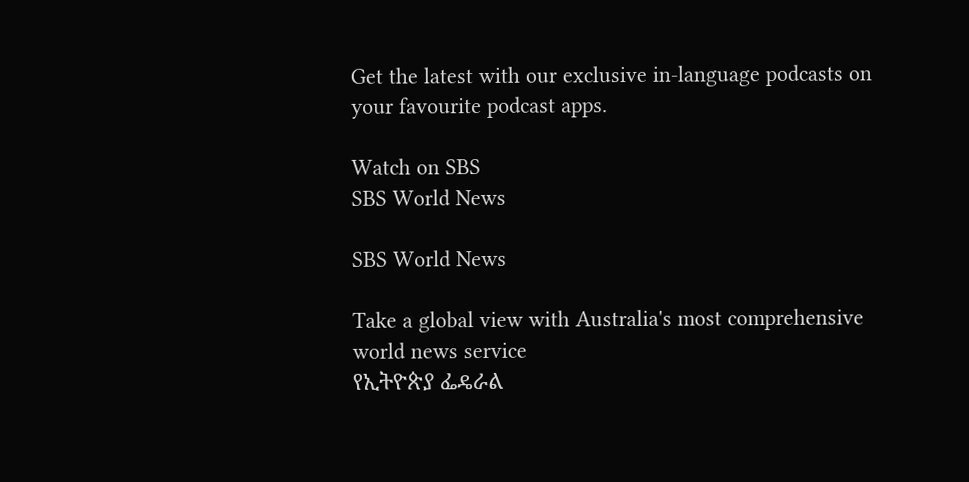Get the latest with our exclusive in-language podcasts on your favourite podcast apps.

Watch on SBS
SBS World News

SBS World News

Take a global view with Australia's most comprehensive world news service
የኢትዮጵያ ፌዴራል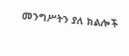መንግሥትን ያለ ክልሎች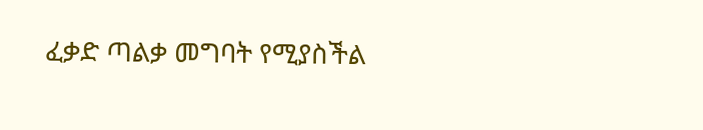ፈቃድ ጣልቃ መግባት የሚያስችል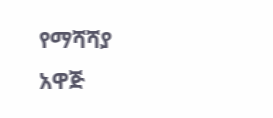የማሻሻያ አዋጅ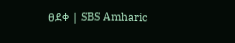ፀደቀ | SBS Amharic